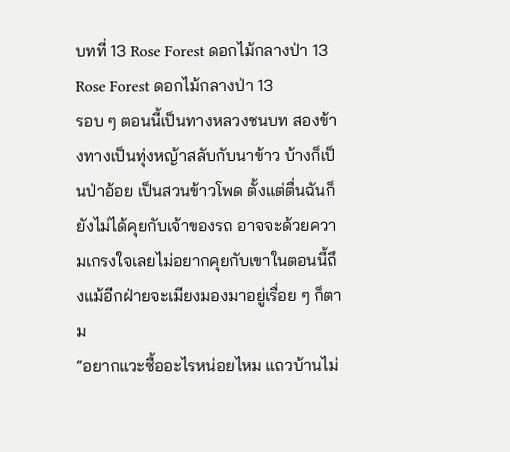บทที่ 13 Rose Forest ดอกไม้กลางป่า 13
Rose Forest ดอกไม้กลางป่า 13
รอบ ๆ ตอนนี้เป็นทางหลวงชนบท สองข้างทางเป็นทุ่งหญ้าสลับกับนาข้าว บ้างก็เป็นป่าอ้อย เป็นสวนข้าวโพด ตั้งแต่ตื่นฉันก็ยังไม่ได้คุยกับเจ้าของรถ อาจจะด้วยความเกรงใจเลยไม่อยากคุยกับเขาในตอนนี้ถึงแม้อีกฝ่ายจะเมียงมองมาอยู่เรื่อย ๆ ก็ตาม
“อยากแวะซื้ออะไรหน่อยไหม แถวบ้านไม่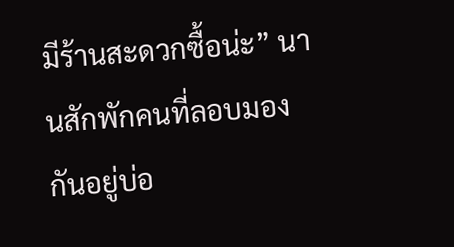มีร้านสะดวกซื้อน่ะ” นานสักพักคนที่ลอบมองกันอยู่บ่อ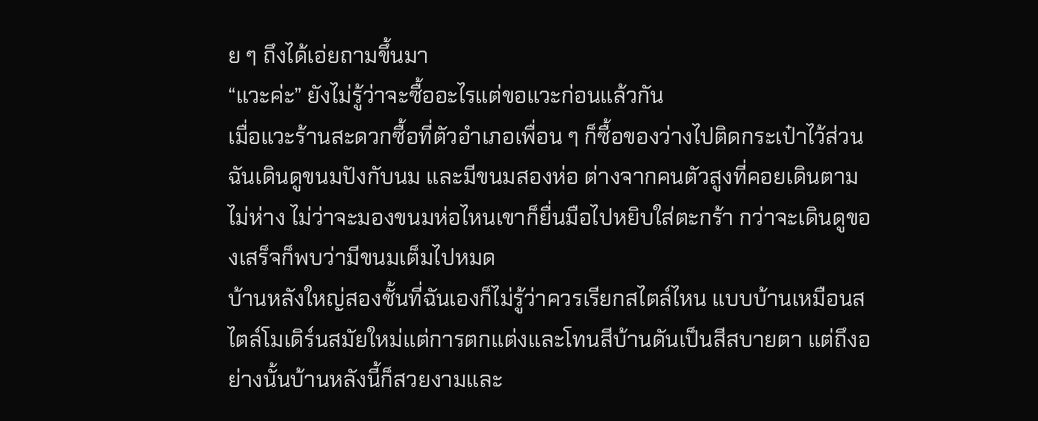ย ๆ ถึงได้เอ่ยถามขึ้นมา
“แวะค่ะ” ยังไม่รู้ว่าจะซื้ออะไรแต่ขอแวะก่อนแล้วกัน
เมื่อแวะร้านสะดวกซื้อที่ตัวอำเภอเพื่อน ๆ ก็ซื้อของว่างไปติดกระเป๋าไว้ส่วนฉันเดินดูขนมปังกับนม และมีขนมสองห่อ ต่างจากคนตัวสูงที่คอยเดินตามไม่ห่าง ไม่ว่าจะมองขนมห่อไหนเขาก็ยื่นมือไปหยิบใส่ตะกร้า กว่าจะเดินดูของเสร็จก็พบว่ามีขนมเต็มไปหมด
บ้านหลังใหญ่สองชั้นที่ฉันเองก็ไม่รู้ว่าควรเรียกสไตล์ไหน แบบบ้านเหมือนสไตล์โมเดิร์นสมัยใหม่แต่การตกแต่งและโทนสีบ้านดันเป็นสีสบายตา แต่ถึงอย่างนั้นบ้านหลังนี้ก็สวยงามและ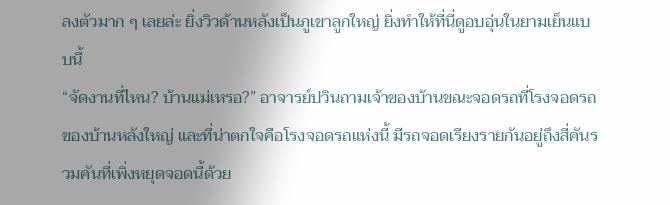ลงตัวมาก ๆ เลยล่ะ ยิ่งวิวด้านหลังเป็นภูเขาลูกใหญ่ ยิ่งทำให้ที่นี่ดูอบอุ่นในยามเย็นแบบนี้
“จัดงานที่ไหน? บ้านแม่เหรอ?” อาจารย์ปวินถามเจ้าของบ้านขณะจอดรถที่โรงจอดรถของบ้านหลังใหญ่ และที่น่าตกใจคือโรงจอดรถแห่งนี้ มีรถจอดเรียงรายกันอยู่ถึงสี่คันรวมคันที่เพิ่งหยุดจอดนี้ด้วย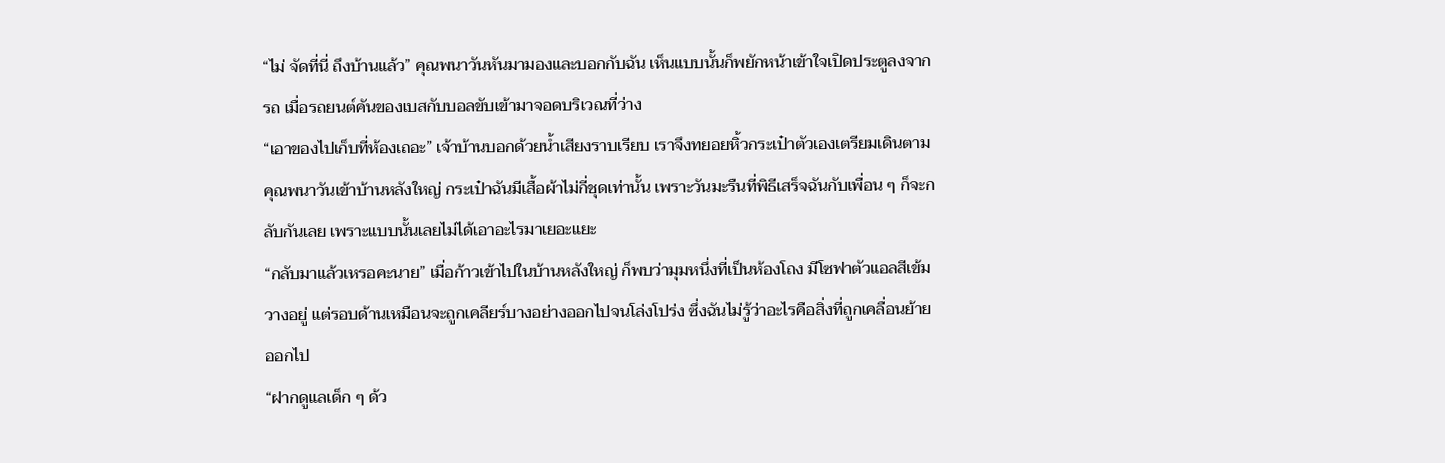“ไม่ จัดที่นี่ ถึงบ้านแล้ว” คุณพนาวันหันมามองและบอกกับฉัน เห็นแบบนั้นก็พยักหน้าเข้าใจเปิดประตูลงจากรถ เมื่อรถยนต์คันของเบสกับบอลขับเข้ามาจอดบริเวณที่ว่าง
“เอาของไปเก็บที่ห้องเถอะ” เจ้าบ้านบอกด้วยน้ำเสียงราบเรียบ เราจึงทยอยหิ้วกระเป๋าตัวเองเตรียมเดินตามคุณพนาวันเข้าบ้านหลังใหญ่ กระเป๋าฉันมีเสื้อผ้าไม่กี่ชุดเท่านั้น เพราะวันมะรืนที่พิธีเสร็จฉันกับเพื่อน ๆ ก็จะกลับกันเลย เพราะแบบนั้นเลยไม่ได้เอาอะไรมาเยอะแยะ
“กลับมาแล้วเหรอคะนาย” เมื่อก้าวเข้าไปในบ้านหลังใหญ่ ก็พบว่ามุมหนึ่งที่เป็นห้องโถง มีโซฟาตัวแอลสีเข้มวางอยู่ แต่รอบด้านเหมือนจะถูกเคลียร์บางอย่างออกไปจนโล่งโปร่ง ซึ่งฉันไม่รู้ว่าอะไรคือสิ่งที่ถูกเคลื่อนย้ายออกไป
“ฝากดูแลเด็ก ๆ ด้ว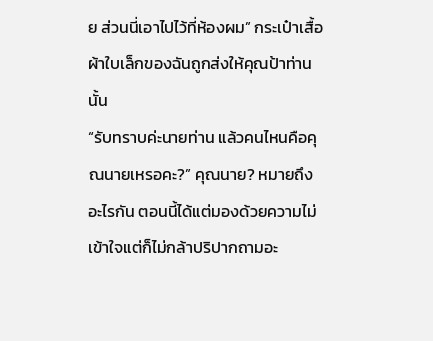ย ส่วนนี่เอาไปไว้ที่ห้องผม” กระเป๋าเสื้อผ้าใบเล็กของฉันถูกส่งให้คุณป้าท่านนั้น
“รับทราบค่ะนายท่าน แล้วคนไหนคือคุณนายเหรอคะ?” คุณนาย? หมายถึงอะไรกัน ตอนนี้ได้แต่มองด้วยความไม่เข้าใจแต่ก็ไม่กล้าปริปากถามอะ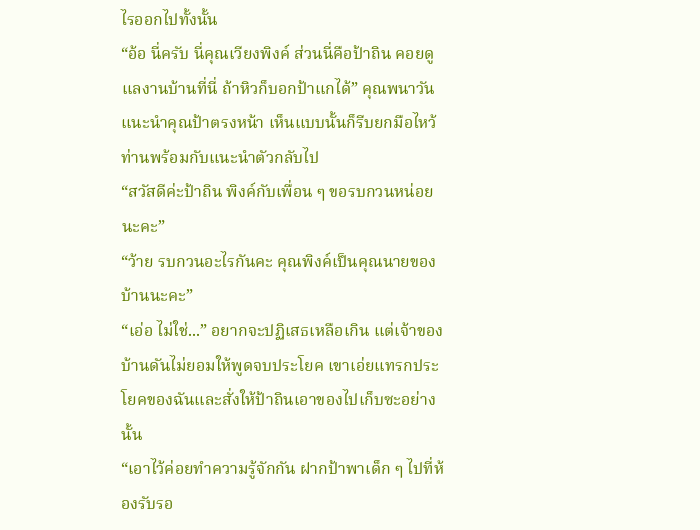ไรออกไปทั้งนั้น
“อ้อ นี่ครับ นี่คุณเวียงพิงค์ ส่วนนี่คือป้าถิน คอยดูแลงานบ้านที่นี่ ถ้าหิวก็บอกป้าแกได้” คุณพนาวันแนะนำคุณป้าตรงหน้า เห็นแบบนั้นก็รีบยกมือไหว้ท่านพร้อมกับแนะนำตัวกลับไป
“สวัสดีค่ะป้าถิน พิงค์กับเพื่อน ๆ ขอรบกวนหน่อยนะคะ”
“ว้าย รบกวนอะไรกันคะ คุณพิงค์เป็นคุณนายของบ้านนะคะ”
“เอ่อ ไม่ใช่...” อยากจะปฏิเสธเหลือเกิน แต่เจ้าของบ้านดันไม่ยอมให้พูดจบประโยค เขาเอ่ยแทรกประโยคของฉันและสั่งให้ป้าถินเอาของไปเก็บซะอย่างนั้น
“เอาไว้ค่อยทำความรู้จักกัน ฝากป้าพาเด็ก ๆ ไปที่ห้องรับรอ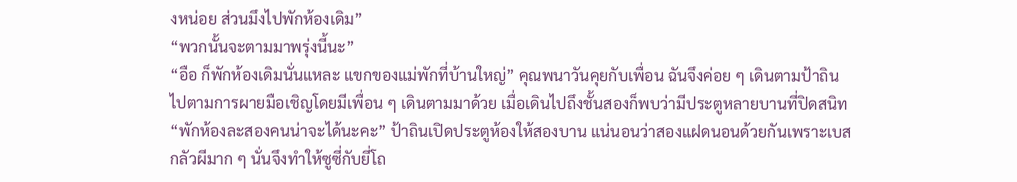งหน่อย ส่วนมึงไปพักห้องเดิม”
“พวกนั้นจะตามมาพรุ่งนี้นะ”
“อือ ก็พักห้องเดิมนั่นแหละ แขกของแม่พักที่บ้านใหญ่” คุณพนาวันคุยกับเพื่อน ฉันจึงค่อย ๆ เดินตามป้าถินไปตามการผายมือเชิญโดยมีเพื่อน ๆ เดินตามมาด้วย เมื่อเดินไปถึงชั้นสองก็พบว่ามีประตูหลายบานที่ปิดสนิท
“พักห้องละสองคนน่าจะได้นะคะ” ป้าถินเปิดประตูห้องให้สองบาน แน่นอนว่าสองแฝดนอนด้วยกันเพราะเบสกลัวผีมาก ๆ นั่นจึงทำให้ซูซี่กับยี่โถ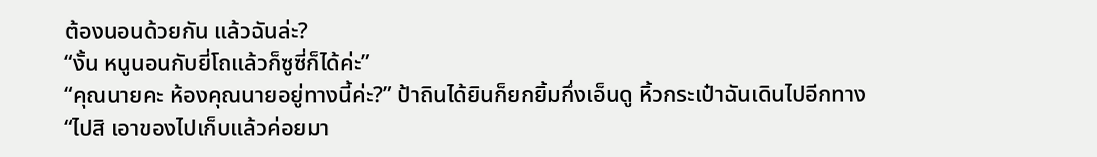ต้องนอนด้วยกัน แล้วฉันล่ะ?
“งั้น หนูนอนกับยี่โถแล้วก็ซูซี่ก็ได้ค่ะ”
“คุณนายคะ ห้องคุณนายอยู่ทางนี้ค่ะ?” ป้าถินได้ยินก็ยกยิ้มกึ่งเอ็นดู หิ้วกระเป๋าฉันเดินไปอีกทาง
“ไปสิ เอาของไปเก็บแล้วค่อยมา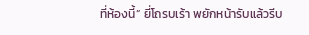ที่ห้องนี้” ยี่โถรบเร้า พยักหน้ารับแล้วรีบ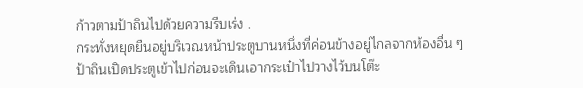ก้าวตามป้าถินไปด้วยความรีบเร่ง .
กระทั่งหยุดยืนอยู่บริเวณหน้าประตูบานหนึ่งที่ค่อนข้างอยู่ไกลจากห้องอื่น ๆ ป้าถินเปิดประตูเข้าไปก่อนจะเดินเอากระเป๋าไปวางไว้บนโต๊ะ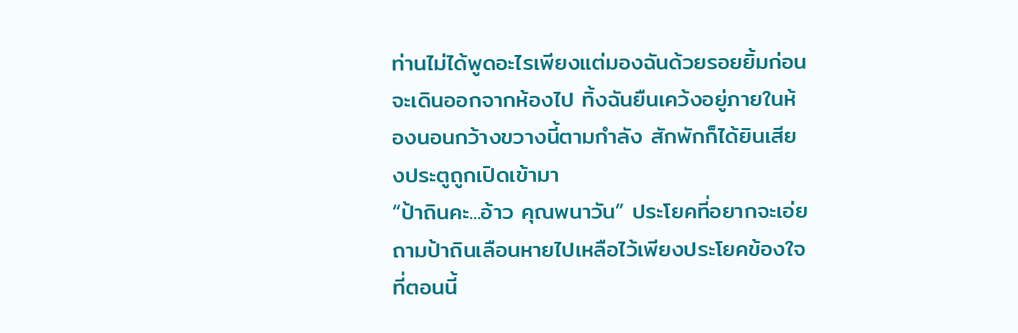ท่านไม่ได้พูดอะไรเพียงแต่มองฉันด้วยรอยยิ้มก่อนจะเดินออกจากห้องไป ทิ้งฉันยืนเคว้งอยู่ภายในห้องนอนกว้างขวางนี้ตามกำลัง สักพักก็ได้ยินเสียงประตูถูกเปิดเข้ามา
“ป้าถินคะ...อ้าว คุณพนาวัน” ประโยคที่อยากจะเอ่ยถามป้าถินเลือนหายไปเหลือไว้เพียงประโยคข้องใจที่ตอนนี้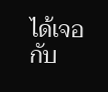ได้เจอกับ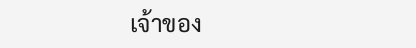เจ้าของ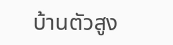บ้านตัวสูง